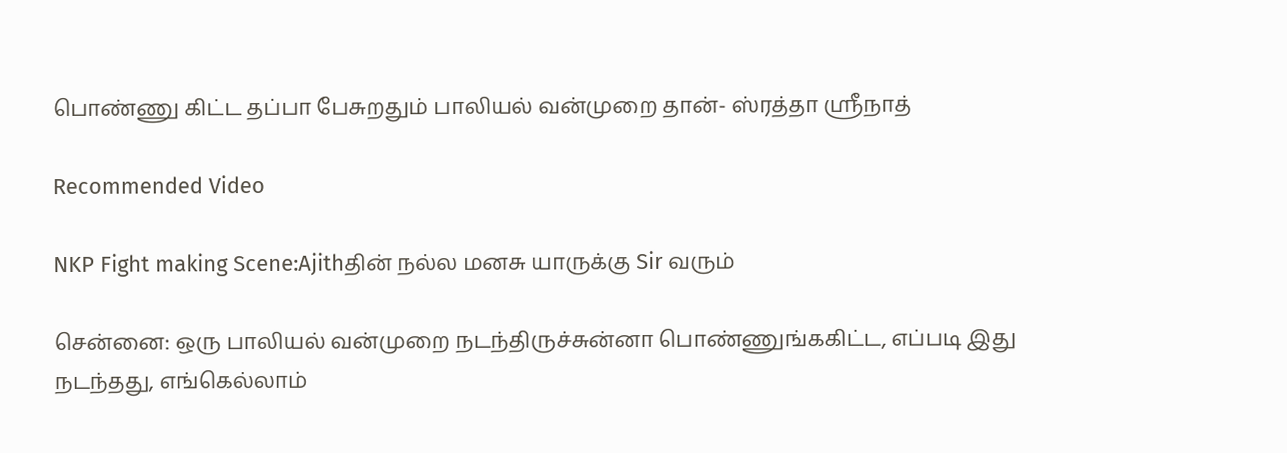பொண்ணு கிட்ட தப்பா பேசுறதும் பாலியல் வன்முறை தான்- ஸ்ரத்தா ஸ்ரீநாத்

Recommended Video

NKP Fight making Scene:Ajithதின் நல்ல மனசு யாருக்கு Sir வரும்

சென்னை: ஒரு பாலியல் வன்முறை நடந்திருச்சுன்னா பொண்ணுங்ககிட்ட, எப்படி இது நடந்தது, எங்கெல்லாம்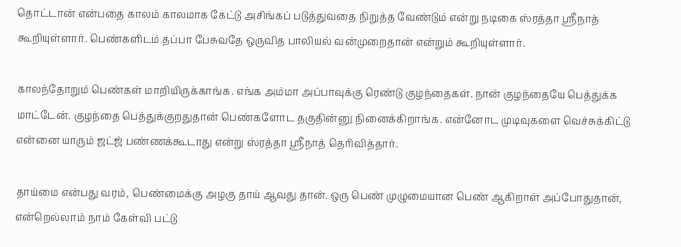தொட்டான் என்பதை காலம் காலமாக கேட்டு அசிங்கப் படுத்துவதை நிறுத்த வேண்டும் என்று நடிகை ஸ்ரத்தா ஸ்ரீநாத் கூறியுள்ளார். பெண்களிடம் தப்பா பேசுவதே ஒருவித பாலியல் வன்முறைதான் என்றும் கூறியுள்ளார்.

காலந்தோறும் பெண்கள் மாறியிருக்காங்க. எங்க அம்மா அப்பாவுக்கு ரெண்டு குழந்தைகள். நான் குழந்தையே பெத்துக்க மாட்டேன். குழந்தை பெத்துக்குறதுதான் பெண்களோட தகுதின்னு நினைக்கிறாங்க. என்னோட முடிவுகளை வெச்சுக்கிட்டு என்னை யாரும் ஜட்ஜ் பண்ணக்கூடாது என்று ஸ்ரத்தா ஸ்ரீநாத் தெரிவித்தார்.

தாய்மை என்பது வரம், பெண்மைக்கு அழகு தாய் ஆவது தான். ஒரு பெண் முழுமையான பெண் ஆகிறாள் அப்போதுதான், என்றெல்லாம் நாம் கேள்வி பட்டு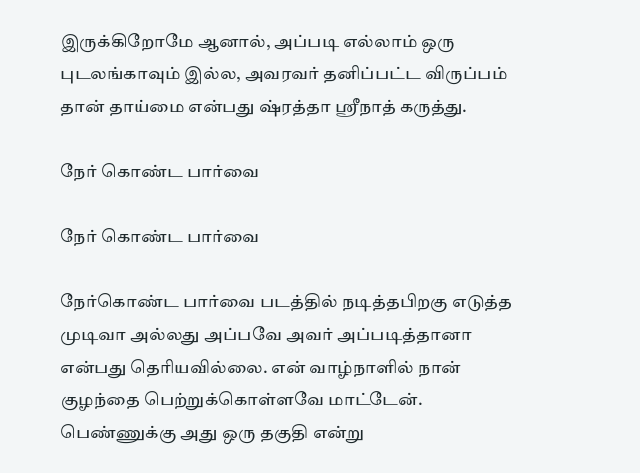இருக்கிறோமே ஆனால், அப்படி எல்லாம் ஒரு புடலங்காவும் இல்ல, அவரவர் தனிப்பட்ட விருப்பம் தான் தாய்மை என்பது ஷ்ரத்தா ஸ்ரீநாத் கருத்து.

நேர் கொண்ட பார்வை

நேர் கொண்ட பார்வை

நேர்கொண்ட பார்வை படத்தில் நடித்தபிறகு எடுத்த முடிவா அல்லது அப்பவே அவர் அப்படித்தானா என்பது தெரியவில்லை. என் வாழ்நாளில் நான் குழந்தை பெற்றுக்கொள்ளவே மாட்டேன். பெண்ணுக்கு அது ஒரு தகுதி என்று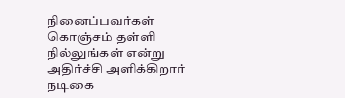நினைப்பவர்கள் கொஞ்சம் தள்ளி நில்லுங்கள் என்று அதிர்ச்சி அளிக்கிறார் நடிகை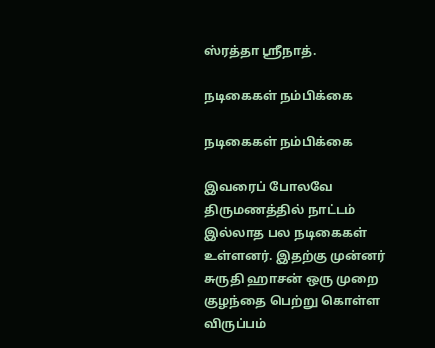ஸ்ரத்தா ஸ்ரீநாத்.

நடிகைகள் நம்பிக்கை

நடிகைகள் நம்பிக்கை

இவரைப் போலவே திருமணத்தில் நாட்டம் இல்லாத பல நடிகைகள் உள்ளனர். இதற்கு முன்னர் சுருதி ஹாசன் ஒரு முறை குழந்தை பெற்று கொள்ள விருப்பம்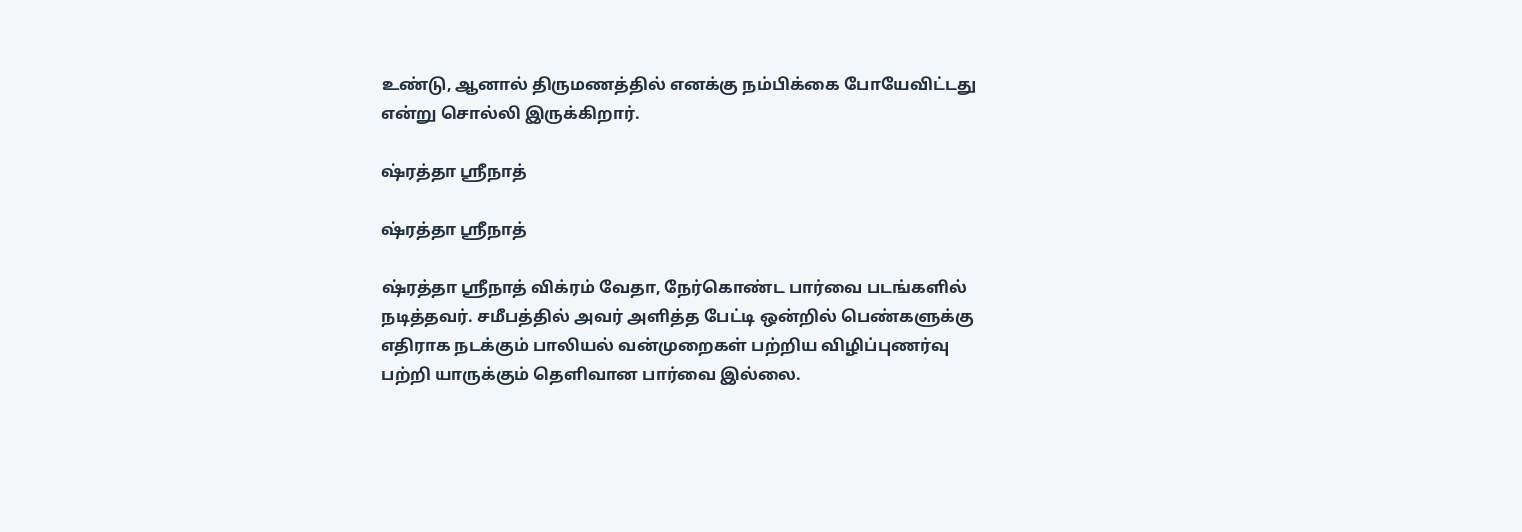உண்டு, ஆனால் திருமணத்தில் எனக்கு நம்பிக்கை போயேவிட்டது என்று சொல்லி இருக்கிறார்.

ஷ்ரத்தா ஸ்ரீநாத்

ஷ்ரத்தா ஸ்ரீநாத்

ஷ்ரத்தா ஸ்ரீநாத் விக்ரம் வேதா, நேர்கொண்ட பார்வை படங்களில் நடித்தவர். சமீபத்தில் அவர் அளித்த பேட்டி ஒன்றில் பெண்களுக்கு எதிராக நடக்கும் பாலியல் வன்முறைகள் பற்றிய விழிப்புணர்வு பற்றி யாருக்கும் தெளிவான பார்வை இல்லை.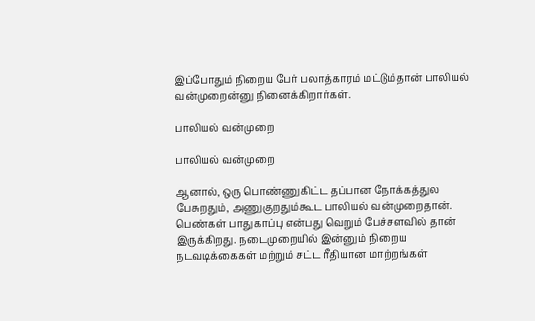இப்போதும் நிறைய பேர் பலாத்காரம் மட்டும்தான் பாலியல் வன்முறைன்னு நினைக்கிறார்கள்.

பாலியல் வன்முறை

பாலியல் வன்முறை

ஆனால், ஒரு பொண்ணுகிட்ட தப்பான நோக்கத்துல பேசுறதும், அணுகுறதும்கூட பாலியல் வன்முறைதான். பெண்கள் பாதுகாப்பு என்பது வெறும் பேச்சளவில் தான் இருக்கிறது. நடைமுறையில் இன்னும் நிறைய நடவடிக்கைகள் மற்றும் சட்ட ரீதியான மாற்றங்கள்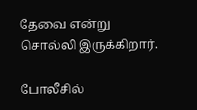தேவை என்று சொல்லி இருக்கிறார்.

போலீசில்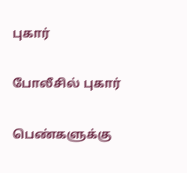புகார்

போலீசில் புகார்

பெண்களுக்கு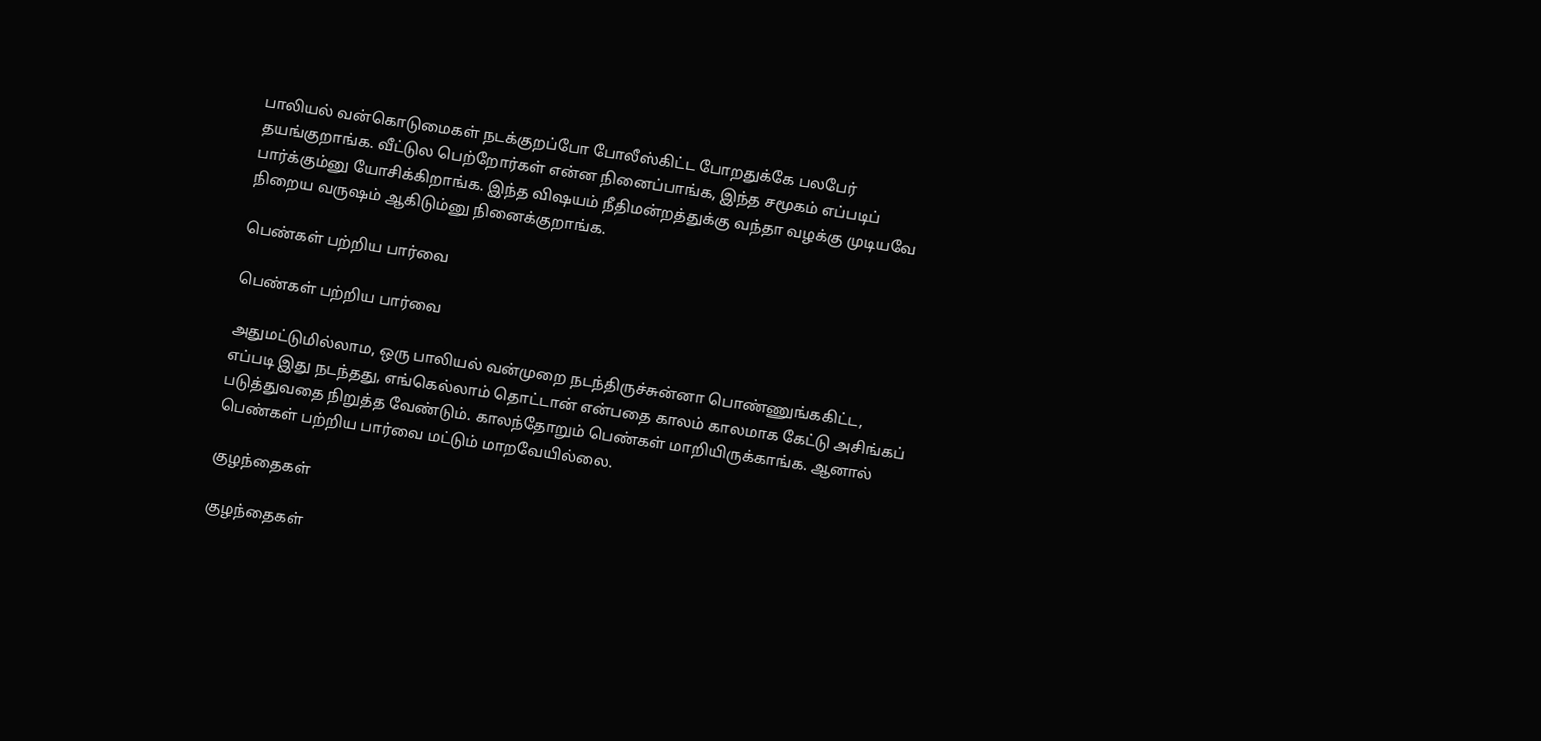பாலியல் வன்கொடுமைகள் நடக்குறப்போ போலீஸ்கிட்ட போறதுக்கே பலபேர் தயங்குறாங்க. வீட்டுல பெற்றோர்கள் என்ன நினைப்பாங்க, இந்த சமூகம் எப்படிப் பார்க்கும்னு யோசிக்கிறாங்க. இந்த விஷயம் நீதிமன்றத்துக்கு வந்தா வழக்கு முடியவே நிறைய வருஷம் ஆகிடும்னு நினைக்குறாங்க.

பெண்கள் பற்றிய பார்வை

பெண்கள் பற்றிய பார்வை

அதுமட்டுமில்லாம, ஒரு பாலியல் வன்முறை நடந்திருச்சுன்னா பொண்ணுங்ககிட்ட, எப்படி இது நடந்தது, எங்கெல்லாம் தொட்டான் என்பதை காலம் காலமாக கேட்டு அசிங்கப் படுத்துவதை நிறுத்த வேண்டும். காலந்தோறும் பெண்கள் மாறியிருக்காங்க. ஆனால் பெண்கள் பற்றிய பார்வை மட்டும் மாறவேயில்லை.

குழந்தைகள்

குழந்தைகள்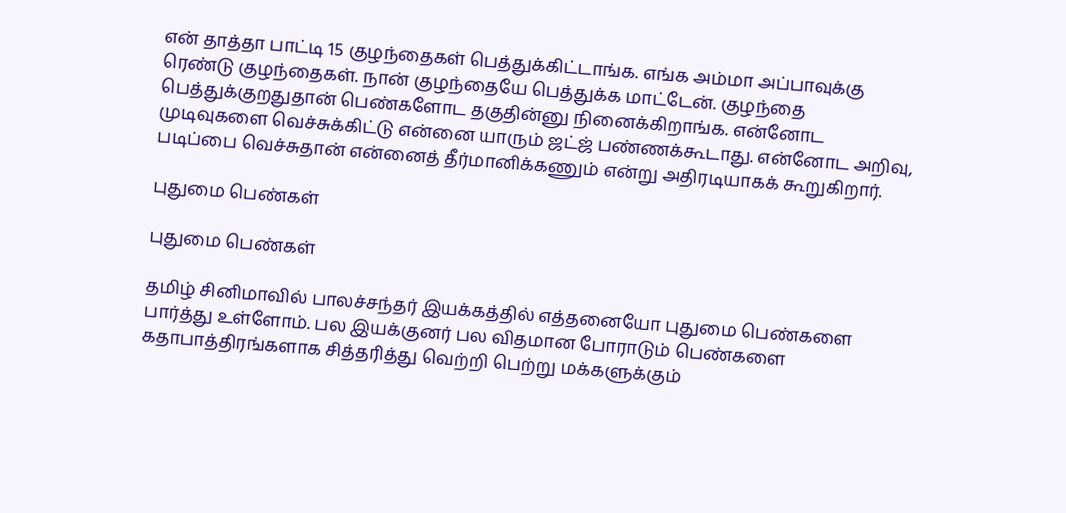என் தாத்தா பாட்டி 15 குழந்தைகள் பெத்துக்கிட்டாங்க. எங்க அம்மா அப்பாவுக்கு ரெண்டு குழந்தைகள். நான் குழந்தையே பெத்துக்க மாட்டேன். குழந்தை பெத்துக்குறதுதான் பெண்களோட தகுதின்னு நினைக்கிறாங்க. என்னோட முடிவுகளை வெச்சுக்கிட்டு என்னை யாரும் ஜட்ஜ் பண்ணக்கூடாது. என்னோட அறிவு, படிப்பை வெச்சுதான் என்னைத் தீர்மானிக்கணும் என்று அதிரடியாகக் கூறுகிறார்.

புதுமை பெண்கள்

புதுமை பெண்கள்

தமிழ் சினிமாவில் பாலச்சந்தர் இயக்கத்தில் எத்தனையோ புதுமை பெண்களை பார்த்து உள்ளோம். பல இயக்குனர் பல விதமான போராடும் பெண்களை கதாபாத்திரங்களாக சித்தரித்து வெற்றி பெற்று மக்களுக்கும்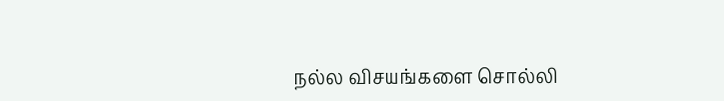நல்ல விசயங்களை சொல்லி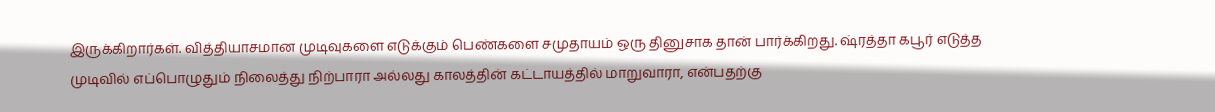இருக்கிறார்கள். வித்தியாசமான முடிவுகளை எடுக்கும் பெண்களை சமுதாயம் ஒரு தினுசாக தான் பார்க்கிறது. ஷ்ரத்தா கபூர் எடுத்த முடிவில் எப்பொழுதும் நிலைத்து நிற்பாரா அல்லது காலத்தின் கட்டாயத்தில் மாறுவாரா, என்பதற்கு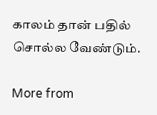காலம் தான் பதில் சொல்ல வேண்டும்.

More from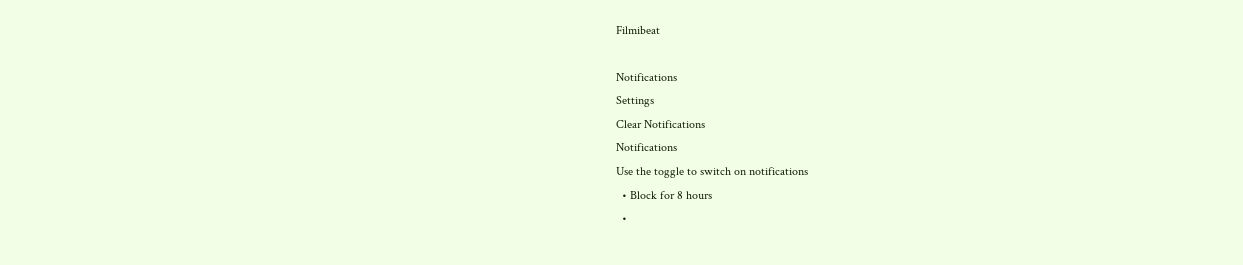Filmibeat

Notifications
Settings
Clear Notifications
Notifications
Use the toggle to switch on notifications
  • Block for 8 hours
  •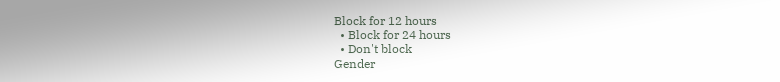Block for 12 hours
  • Block for 24 hours
  • Don't block
Gender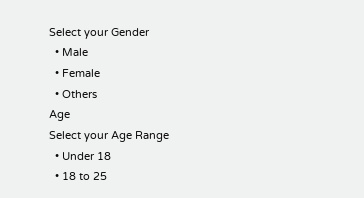Select your Gender
  • Male
  • Female
  • Others
Age
Select your Age Range
  • Under 18
  • 18 to 25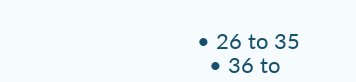• 26 to 35
  • 36 to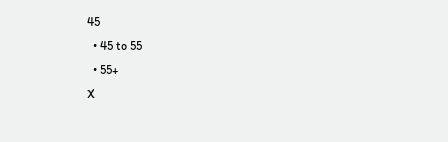45
  • 45 to 55
  • 55+
X